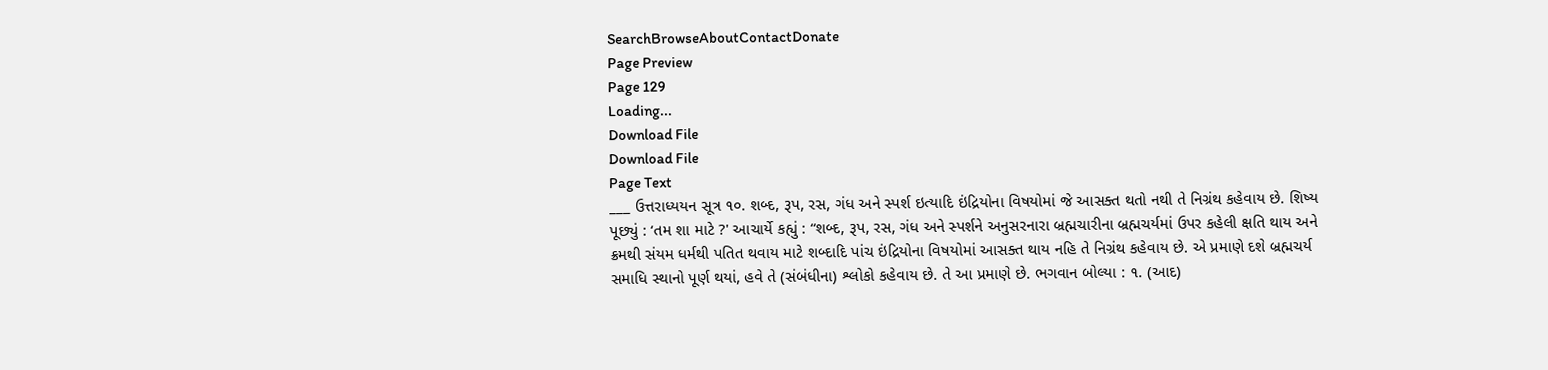SearchBrowseAboutContactDonate
Page Preview
Page 129
Loading...
Download File
Download File
Page Text
___ ઉત્તરાધ્યયન સૂત્ર ૧૦. શબ્દ, રૂપ, રસ, ગંધ અને સ્પર્શ ઇત્યાદિ ઇંદ્રિયોના વિષયોમાં જે આસક્ત થતો નથી તે નિગ્રંથ કહેવાય છે. શિષ્ય પૂછ્યું : ‘તમ શા માટે ?' આચાર્યે કહ્યું : “શબ્દ, રૂપ, રસ, ગંધ અને સ્પર્શને અનુસરનારા બ્રહ્મચારીના બ્રહ્મચર્યમાં ઉપર કહેલી ક્ષતિ થાય અને ક્રમથી સંયમ ધર્મથી પતિત થવાય માટે શબ્દાદિ પાંચ ઇંદ્રિયોના વિષયોમાં આસક્ત થાય નહિ તે નિગ્રંથ કહેવાય છે. એ પ્રમાણે દશે બ્રહ્મચર્ય સમાધિ સ્થાનો પૂર્ણ થયાં, હવે તે (સંબંધીના) શ્લોકો કહેવાય છે. તે આ પ્રમાણે છે. ભગવાન બોલ્યા : ૧. (આદ)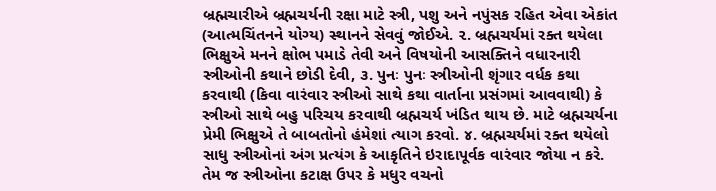બ્રહ્મચારીએ બ્રહ્મચર્યની રક્ષા માટે સ્ત્રી, પશુ અને નપુંસક રહિત એવા એકાંત (આત્મચિંતનને યોગ્ય) સ્થાનને સેવવું જોઈએ. ૨. બ્રહ્મચર્યમાં રક્ત થયેલા ભિક્ષુએ મનને ક્ષોભ પમાડે તેવી અને વિષયોની આસક્તિને વધારનારી સ્ત્રીઓની કથાને છોડી દેવી, ૩. પુનઃ પુનઃ સ્ત્રીઓની શૃંગાર વર્ધક કથા કરવાથી (કિવા વારંવાર સ્ત્રીઓ સાથે કથા વાર્તાના પ્રસંગમાં આવવાથી) કે સ્ત્રીઓ સાથે બહુ પરિચય કરવાથી બ્રહ્મચર્ય ખંડિત થાય છે. માટે બ્રહ્મચર્યના પ્રેમી ભિક્ષુએ તે બાબતોનો હંમેશાં ત્યાગ કરવો. ૪. બ્રહ્મચર્યમાં રક્ત થયેલો સાધુ સ્ત્રીઓનાં અંગ પ્રત્યંગ કે આકૃતિને ઇરાદાપૂર્વક વારંવાર જોયા ન કરે. તેમ જ સ્ત્રીઓના કટાક્ષ ઉપર કે મધુર વચનો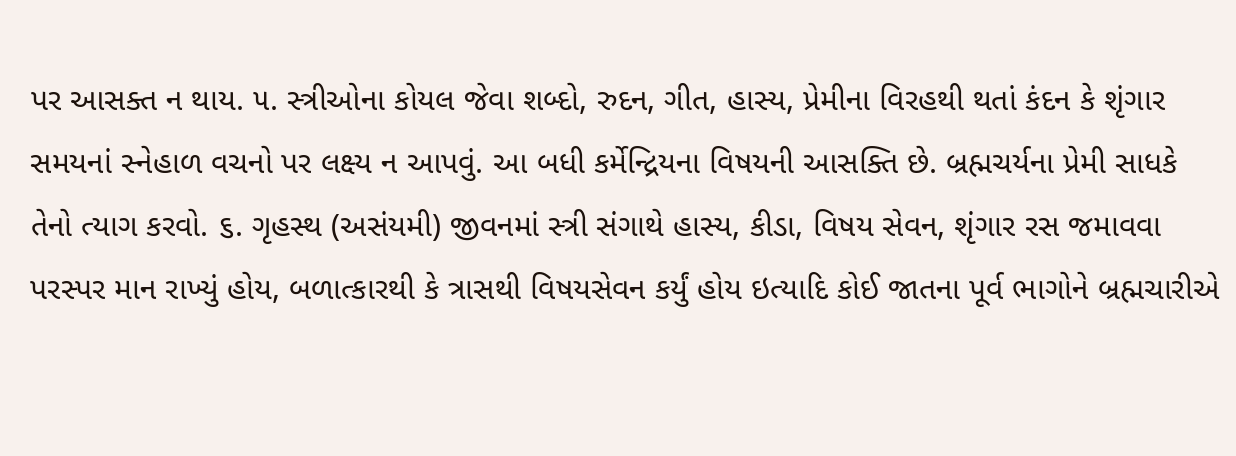પર આસક્ત ન થાય. ૫. સ્ત્રીઓના કોયલ જેવા શબ્દો, રુદન, ગીત, હાસ્ય, પ્રેમીના વિરહથી થતાં કંદન કે શૃંગાર સમયનાં સ્નેહાળ વચનો પર લક્ષ્ય ન આપવું. આ બધી કર્મેન્દ્રિયના વિષયની આસક્તિ છે. બ્રહ્મચર્યના પ્રેમી સાધકે તેનો ત્યાગ કરવો. ૬. ગૃહસ્થ (અસંયમી) જીવનમાં સ્ત્રી સંગાથે હાસ્ય, કીડા, વિષય સેવન, શૃંગાર રસ જમાવવા પરસ્પર માન રાખ્યું હોય, બળાત્કારથી કે ત્રાસથી વિષયસેવન કર્યું હોય ઇત્યાદિ કોઈ જાતના પૂર્વ ભાગોને બ્રહ્મચારીએ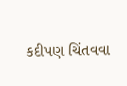કદીપણ ચિંતવવા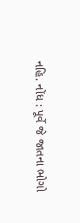નહિ. નોંધ : પૂર્વે જે જાતના ભોગો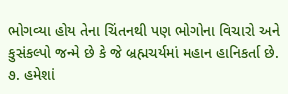ભોગવ્યા હોય તેના ચિંતનથી પણ ભોગોના વિચારો અને કુસંકલ્પો જન્મે છે કે જે બ્રહ્મચર્યમાં મહાન હાનિકર્તા છે. ૭. હમેશાં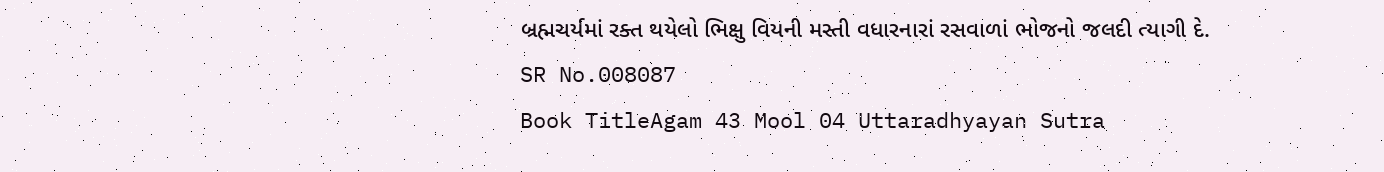બ્રહ્મચર્યમાં રક્ત થયેલો ભિક્ષુ વિયની મસ્તી વધારનારાં રસવાળાં ભોજનો જલદી ત્યાગી દે.
SR No.008087
Book TitleAgam 43 Mool 04 Uttaradhyayan Sutra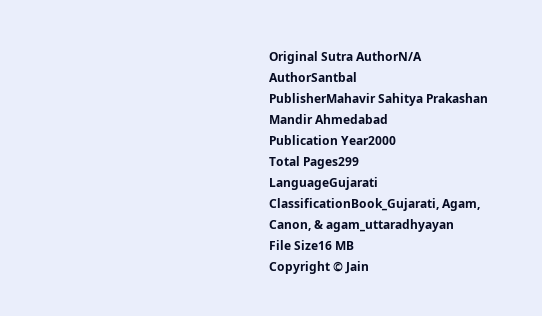Original Sutra AuthorN/A
AuthorSantbal
PublisherMahavir Sahitya Prakashan Mandir Ahmedabad
Publication Year2000
Total Pages299
LanguageGujarati
ClassificationBook_Gujarati, Agam, Canon, & agam_uttaradhyayan
File Size16 MB
Copyright © Jain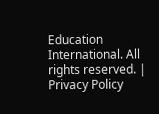Education International. All rights reserved. | Privacy Policy